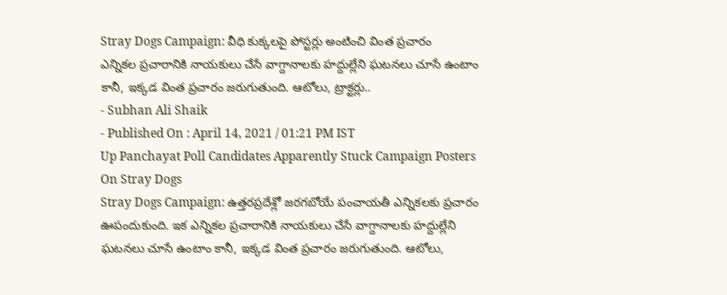Stray Dogs Campaign: వీధి కుక్కలపై పోస్టర్లు అంటించి వింత ప్రచారం
ఎన్నికల ప్రచారానికి నాయకులు చేసే వాగ్దానాలకు హద్దుల్లేని ఘటనలు చూసే ఉంటాం కానీ, ఇక్కడ వింత ప్రచారం జరుగుతుంది. ఆటోలు, ట్రాక్టర్లు..
- Subhan Ali Shaik
- Published On : April 14, 2021 / 01:21 PM IST
Up Panchayat Poll Candidates Apparently Stuck Campaign Posters On Stray Dogs
Stray Dogs Campaign: ఉత్తరప్రదేశ్లో జరగబోయే పంచాయతీ ఎన్నికలకు ప్రచారం ఊపందుకుంది. ఇక ఎన్నికల ప్రచారానికి నాయకులు చేసే వాగ్దానాలకు హద్దుల్లేని ఘటనలు చూసే ఉంటాం కానీ, ఇక్కడ వింత ప్రచారం జరుగుతుంది. ఆటోలు,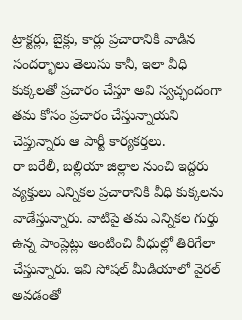ట్రాక్టర్లు, బైక్లు, కార్లు ప్రచారానికి వాడిన సందర్భాలు తెలుసు కానీ, ఇలా వీధి కుక్కలతో ప్రచారం చేస్తూ అవి స్వచ్ఛందంగా తమ కోసం ప్రచారం చేస్తున్నాయని చెప్తున్నారు ఆ పార్టీ కార్యకర్తలు.
రా బరేలీ, బల్లియా జిల్లాల నుంచి ఇద్దరు వ్యక్తులు ఎన్నికల ప్రచారానికి వీధి కుక్కలను వాడేస్తున్నారు. వాటిపై తమ ఎన్నికల గుర్తు ఉన్న పాంప్లెట్లు అంటించి వీధుల్లో తిరిగేలా చేస్తున్నారు. ఇవి సోషల్ మీడియాలో వైరల్ అవడంతో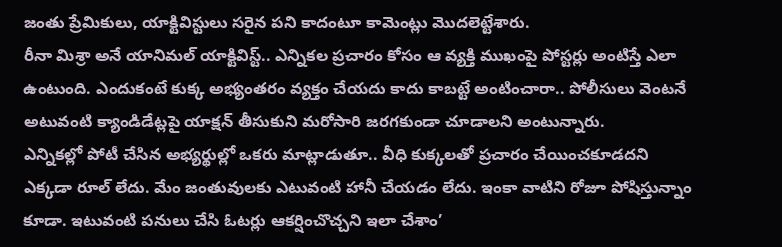జంతు ప్రేమికులు, యాక్టివిస్టులు సరైన పని కాదంటూ కామెంట్లు మొదలెట్టేశారు.
రీనా మిశ్రా అనే యానిమల్ యాక్టివిస్ట్.. ఎన్నికల ప్రచారం కోసం ఆ వ్యక్తి ముఖంపై పోస్టర్లు అంటిస్తే ఎలా ఉంటుంది. ఎందుకంటే కుక్క అభ్యంతరం వ్యక్తం చేయదు కాదు కాబట్టే అంటించారా.. పోలీసులు వెంటనే అటువంటి క్యాండిడేట్లపై యాక్షన్ తీసుకుని మరోసారి జరగకుండా చూడాలని అంటున్నారు.
ఎన్నికల్లో పోటీ చేసిన అభ్యర్థుల్లో ఒకరు మాట్లాడుతూ.. వీధి కుక్కలతో ప్రచారం చేయించకూడదని ఎక్కడా రూల్ లేదు. మేం జంతువులకు ఎటువంటి హానీ చేయడం లేదు. ఇంకా వాటిని రోజూ పోషిస్తున్నాం కూడా. ఇటువంటి పనులు చేసి ఓటర్లు ఆకర్షించొచ్చని ఇలా చేశాం’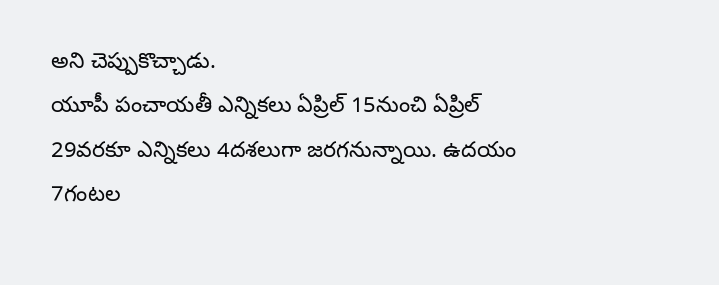అని చెప్పుకొచ్చాడు.
యూపీ పంచాయతీ ఎన్నికలు ఏప్రిల్ 15నుంచి ఏప్రిల్ 29వరకూ ఎన్నికలు 4దశలుగా జరగనున్నాయి. ఉదయం 7గంటల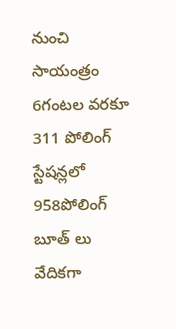నుంచి సాయంత్రం 6గంటల వరకూ 311 పోలింగ్ స్టేషన్లలో 958పోలింగ్ బూత్ లు వేదికగా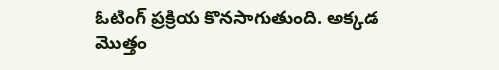ఓటింగ్ ప్రక్రియ కొనసాగుతుంది. అక్కడ మొత్తం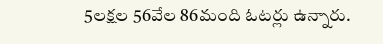5లక్షల 56వేల 86మంది ఓటర్లు ఉన్నారు.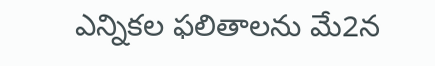ఎన్నికల ఫలితాలను మే2న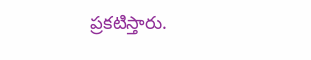ప్రకటిస్తారు.